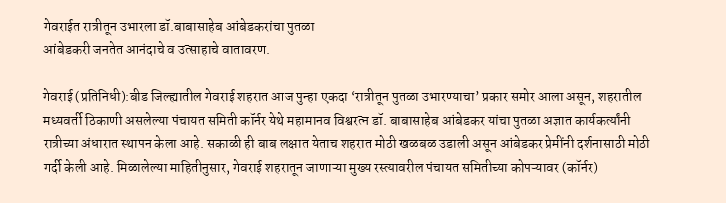गेवराईत रात्रीतून उभारला डॉ.बाबासाहेब आंबेडकरांचा पुतळा
आंबेडकरी जनतेत आनंदाचे व उत्साहाचे वातावरण.

गेवराई (प्रतिनिधी):बीड जिल्ह्यातील गेवराई शहरात आज पुन्हा एकदा ‘रात्रीतून पुतळा उभारण्याचा’ प्रकार समोर आला असून, शहरातील मध्यवर्ती ठिकाणी असलेल्या पंचायत समिती कॉर्नर येथे महामानव विश्वरत्न डॉ. बाबासाहेब आंबेडकर यांचा पुतळा अज्ञात कार्यकर्त्यांनी रात्रीच्या अंधारात स्थापन केला आहे. सकाळी ही बाब लक्षात येताच शहरात मोठी खळबळ उडाली असून आंबेडकर प्रेमींनी दर्शनासाठी मोठी गर्दी केली आहे. मिळालेल्या माहितीनुसार, गेवराई शहरातून जाणाऱ्या मुख्य रस्त्यावरील पंचायत समितीच्या कोपऱ्यावर (कॉर्नर)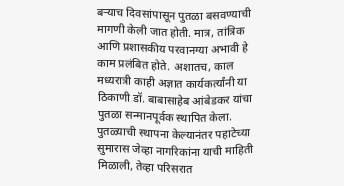बऱ्याच दिवसांपासून पुतळा बसवण्याची मागणी केली जात होती. मात्र, तांत्रिक आणि प्रशासकीय परवानग्या अभावी हे काम प्रलंबित होते. अशातच, काल मध्यरात्री काही अज्ञात कार्यकर्त्यांनी या ठिकाणी डॉ. बाबासाहेब आंबेडकर यांचा पुतळा सन्मानपूर्वक स्थापित केला. पुतळ्याची स्थापना केल्यानंतर पहाटेच्या सुमारास जेव्हा नागरिकांना याची माहिती मिळाली, तेव्हा परिसरात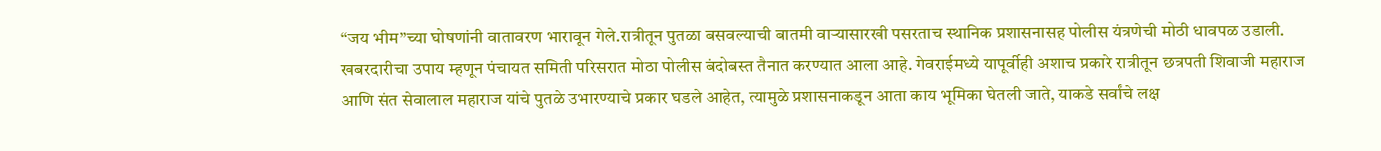“जय भीम”च्या घोषणांनी वातावरण भारावून गेले.रात्रीतून पुतळा बसवल्याची बातमी वाऱ्यासारखी पसरताच स्थानिक प्रशासनासह पोलीस यंत्रणेची मोठी धावपळ उडाली. खबरदारीचा उपाय म्हणून पंचायत समिती परिसरात मोठा पोलीस बंदोबस्त तैनात करण्यात आला आहे. गेवराईमध्ये यापूर्वीही अशाच प्रकारे रात्रीतून छत्रपती शिवाजी महाराज आणि संत सेवालाल महाराज यांचे पुतळे उभारण्याचे प्रकार घडले आहेत, त्यामुळे प्रशासनाकडून आता काय भूमिका घेतली जाते, याकडे सर्वांचे लक्ष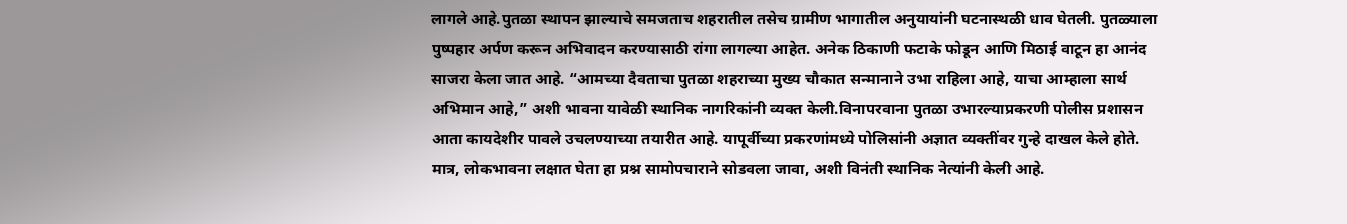लागले आहे.पुतळा स्थापन झाल्याचे समजताच शहरातील तसेच ग्रामीण भागातील अनुयायांनी घटनास्थळी धाव घेतली. पुतळ्याला पुष्पहार अर्पण करून अभिवादन करण्यासाठी रांगा लागल्या आहेत. अनेक ठिकाणी फटाके फोडून आणि मिठाई वाटून हा आनंद साजरा केला जात आहे. “आमच्या दैवताचा पुतळा शहराच्या मुख्य चौकात सन्मानाने उभा राहिला आहे, याचा आम्हाला सार्थ अभिमान आहे,” अशी भावना यावेळी स्थानिक नागरिकांनी व्यक्त केली.विनापरवाना पुतळा उभारल्याप्रकरणी पोलीस प्रशासन आता कायदेशीर पावले उचलण्याच्या तयारीत आहे. यापूर्वीच्या प्रकरणांमध्ये पोलिसांनी अज्ञात व्यक्तींवर गुन्हे दाखल केले होते. मात्र, लोकभावना लक्षात घेता हा प्रश्न सामोपचाराने सोडवला जावा, अशी विनंती स्थानिक नेत्यांनी केली आहे.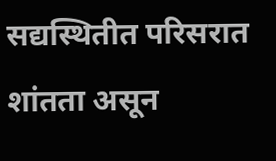सद्यस्थितीत परिसरात शांतता असून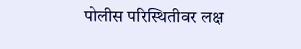पोलीस परिस्थितीवर लक्ष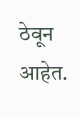ठेवून आहेत.